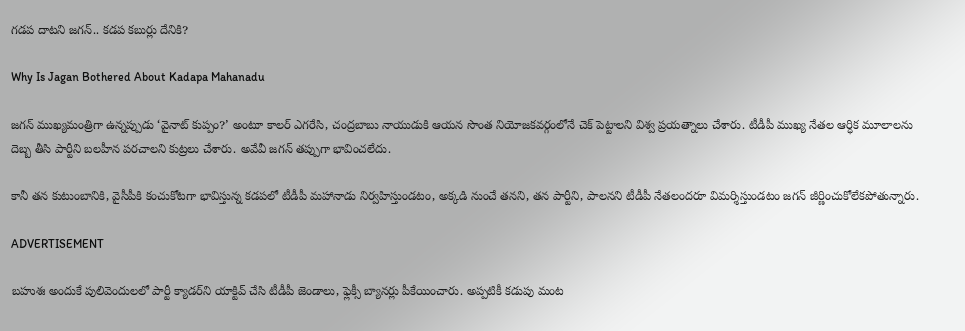గడప దాటని జగన్‌.. కడప కబుర్లు దేనికి?

Why Is Jagan Bothered About Kadapa Mahanadu

జగన్‌ ముఖ్యమంత్రిగా ఉన్నప్పుడు ‘వైనాట్ కుప్పం?’ అంటూ కాలర్ ఎగరేసి, చంద్రబాబు నాయుడుకి ఆయన సొంత నియోజకవర్గంలోనే చెక్ పెట్టాలని విశ్వ ప్రయత్నాలు చేశారు. టీడీపీ ముఖ్య నేతల ఆర్ధిక మూలాలను దెబ్బ తీసి పార్టీని బలహీన పరచాలని కుట్రలు చేశారు. అవేవీ జగన్‌ తప్పుగా భావించలేదు.

కానీ తన కుటుంబానికి, వైసీపీకి కంచుకోటగా భావిస్తున్న కడపలో టీడీపీ మహానాడు నిర్వహిస్తుండటం, అక్కడి నుంచే తనని, తన పార్టీని, పాలనని టీడీపీ నేతలందరూ విమర్శిస్తుండటం జగన్‌ జీర్ణించుకోలేకపోతున్నారు.

ADVERTISEMENT

బహుశః అందుకే పులివెందులలో పార్టీ క్యాడర్‌ని యాక్టివ్‌ చేసి టీడీపీ జెండాలు, ఫ్లెక్సీ బ్యానర్లు పీకేయించారు. అప్పటికీ కడుపు మంట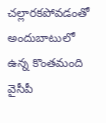చల్లారకపోవడంతో అందుబాటులో ఉన్న కొంతమంది వైసీపీ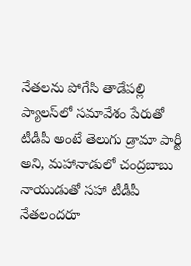నేతలను పోగేసి తాడేపల్లి ప్యాలస్‌లో సమావేశం పేరుతో టీడీపీ అంటే తెలుగు డ్రామా పార్టీ అని, మహానాడులో చంద్రబాబు నాయుడుతో సహా టీడీపీ నేతలందరూ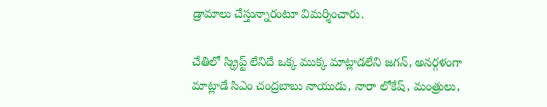డ్రామాలు చేస్తున్నారంటూ విమర్శించారు.

చేతిలో స్క్రిప్ట్ లేనిదే ఒక్క ముక్క మాట్లాడలేని జగన్‌, అనర్గళంగా మాట్లాడే సిఎం చంద్రబాబు నాయుడు, నారా లోకేష్‌, మంత్రులు,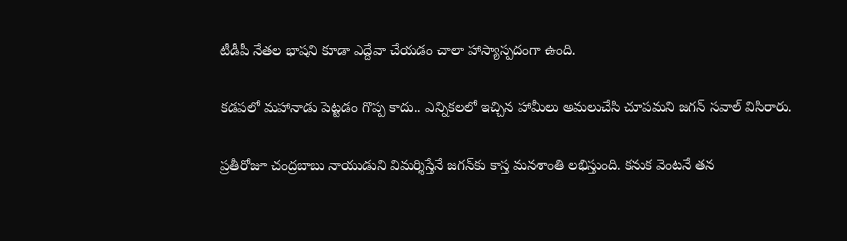టీడీపీ నేతల భాషని కూడా ఎద్దేవా చేయడం చాలా హాస్యాస్పదంగా ఉంది.

కడపలో మహానాడు పెట్టడం గొప్ప కాదు.. ఎన్నికలలో ఇచ్చిన హామీలు అమలుచేసి చూపమని జగన్‌ సవాల్ విసిరారు.

ప్రతీరోజూ చంద్రబాబు నాయుడుని విమర్శిస్తేనే జగన్‌కు కాస్త మనశాంతి లభిస్తుంది. కనుక వెంటనే తన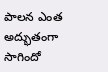పాలన ఎంత అద్భుతంగా సాగిందో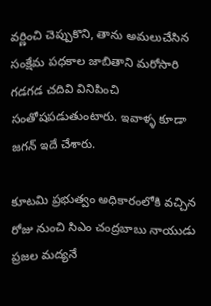వర్ణించి చెప్పుకొని, తాను అమలుచేసిన సంక్షేమ పధకాల జాబితాని మరోసారి గడగడ చదివి వినిపించి సంతోషపడుతుంటారు. ఇవాళ్ళ కూడా జగన్‌ ఇదే చేశారు.

కూటమి ప్రభుత్వం అధికారంలోకి వచ్చిన రోజు నుంచి సిఎం చంద్రబాబు నాయుడు ప్రజల మద్యనే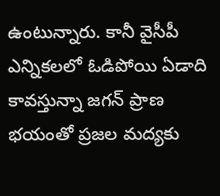ఉంటున్నారు. కానీ వైసీపీ ఎన్నికలలో ఓడిపోయి ఏడాది కావస్తున్నా జగన్‌ ప్రాణ భయంతో ప్రజల మద్యకు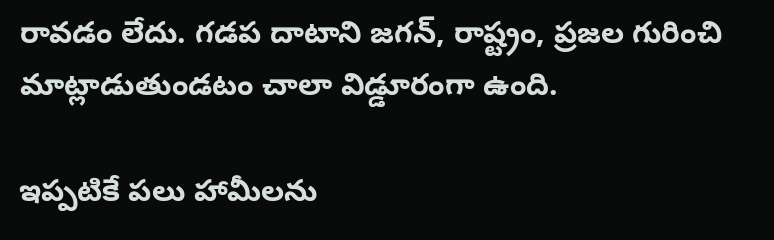రావడం లేదు. గడప దాటాని జగన్‌, రాష్ట్రం, ప్రజల గురించి మాట్లాడుతుండటం చాలా విడ్డూరంగా ఉంది.

ఇప్పటికే పలు హామీలను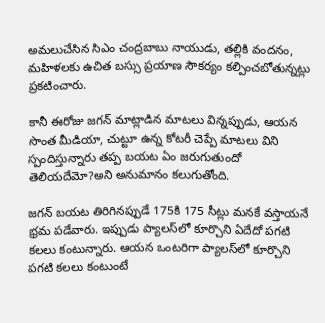అమలుచేసిన సిఎం చంద్రబాబు నాయుడు, తల్లికి వందనం, మహిళలకు ఉచిత బస్సు ప్రయాణ సౌకర్యం కల్పించబోతున్నట్లు ప్రకటించారు.

కానీ ఈరోజు జగన్‌ మాట్లాడిన మాటలు విన్నప్పుడు, ఆయన సొంత మీడియా, చుట్టూ ఉన్న కోటరీ చెప్పే మాటలు విని స్పందిస్తున్నారు తప్ప బయట ఏం జరుగుతుందో తెలియదేమో?అని అనుమానం కలుగుతోంది.

జగన్‌ బయట తిరిగినప్పుడే 175కి 175 సీట్లు మనకే వస్తాయనే భ్రమ పడేవారు. ఇప్పుడు ప్యాలస్‌లో కూర్చొని ఏదేదో పగటి కలలు కంటున్నారు. ఆయన ఒంటరిగా ప్యాలస్‌లో కూర్చొని పగటి కలలు కంటుంటే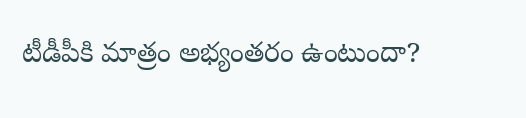టీడీపీకి మాత్రం అభ్యంతరం ఉంటుందా?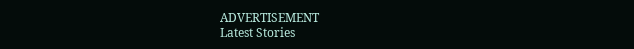ADVERTISEMENT
Latest Stories